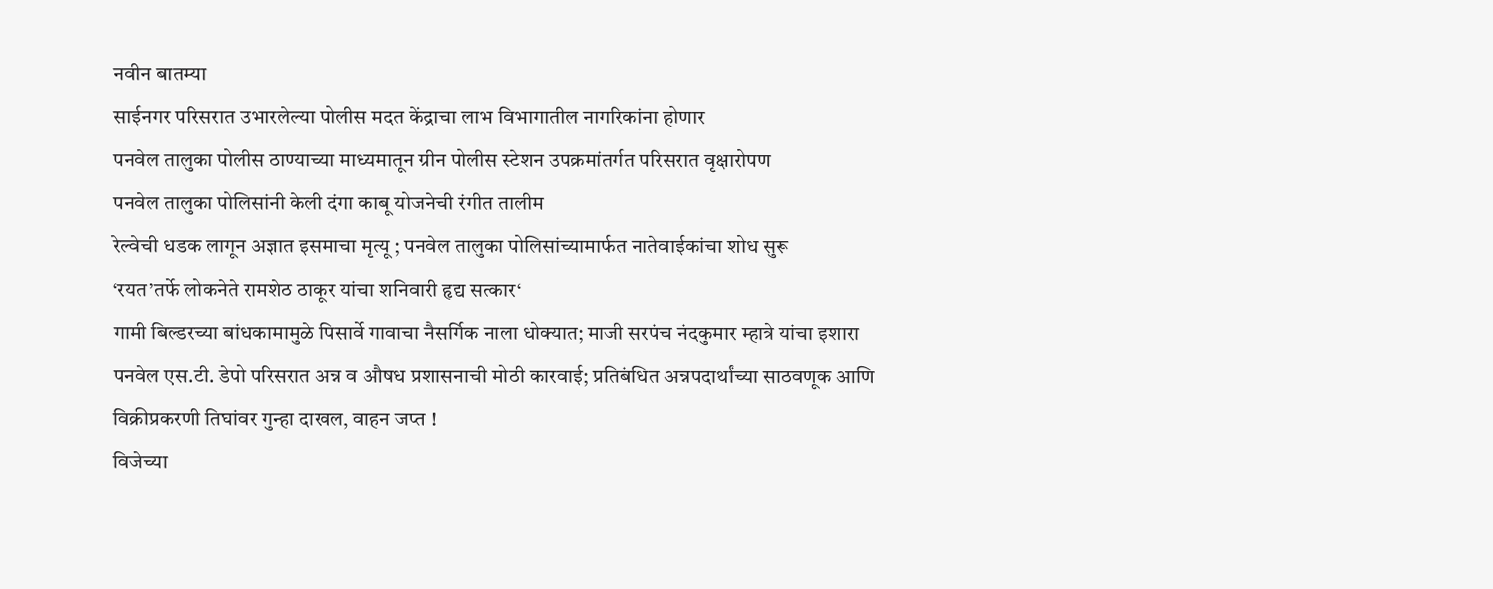नवीन बातम्या
साईनगर परिसरात उभारलेल्या पोलीस मदत केंद्राचा लाभ विभागातील नागरिकांना होणार
पनवेल तालुका पोलीस ठाण्याच्या माध्यमातून ग्रीन पोलीस स्टेशन उपक्रमांतर्गत परिसरात वृक्षारोपण
पनवेल तालुका पोलिसांनी केली दंगा काबू योजनेची रंगीत तालीम
रेल्वेची धडक लागून अज्ञात इसमाचा मृत्यू ; पनवेल तालुका पोलिसांच्यामार्फत नातेवाईकांचा शोध सुरू
‘रयत’तर्फे लोकनेते रामशेठ ठाकूर यांचा शनिवारी हृद्य सत्कार‘
गामी बिल्डरच्या बांधकामामुळे पिसार्वे गावाचा नैसर्गिक नाला धोक्यात; माजी सरपंच नंदकुमार म्हात्रे यांचा इशारा
पनवेल एस.टी. डेपो परिसरात अन्न व औषध प्रशासनाची मोठी कारवाई; प्रतिबंधित अन्नपदार्थांच्या साठवणूक आणि विक्रीप्रकरणी तिघांवर गुन्हा दाखल, वाहन जप्त !
विजेच्या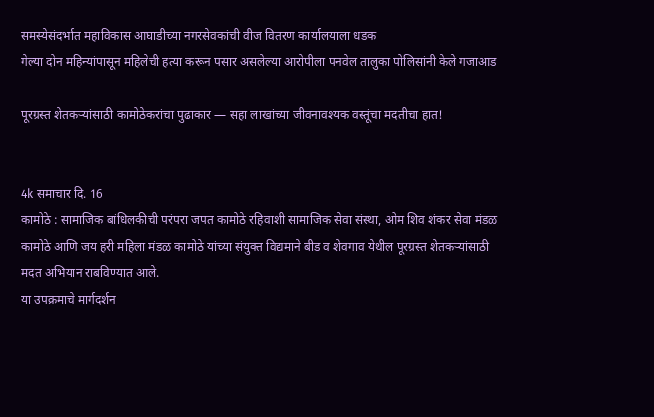समस्येसंदर्भात महाविकास आघाडीच्या नगरसेवकांची वीज वितरण कार्यालयाला धडक
गेल्या दोन महिन्यांपासून महिलेची हत्या करून पसार असलेल्या आरोपीला पनवेल तालुका पोलिसांनी केले गजाआड

पूरग्रस्त शेतकऱ्यांसाठी कामोठेकरांचा पुढाकार — सहा लाखांच्या जीवनावश्यक वस्तूंचा मदतीचा हात!


4k समाचार दि. 16
कामोठे : सामाजिक बांधिलकीची परंपरा जपत कामोठे रहिवाशी सामाजिक सेवा संस्था, ओम शिव शंकर सेवा मंडळ कामोठे आणि जय हरी महिला मंडळ कामोठे यांच्या संयुक्त विद्यमाने बीड व शेवगाव येथील पूरग्रस्त शेतकऱ्यांसाठी मदत अभियान राबविण्यात आले.
या उपक्रमाचे मार्गदर्शन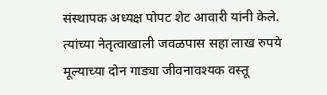संस्थापक अध्यक्ष पोपट शेट आवारी यांनी केले. त्यांच्या नेतृत्वाखाली जवळपास सहा लाख रुपये मूल्याच्या दोन गाड्या जीवनावश्यक वस्तू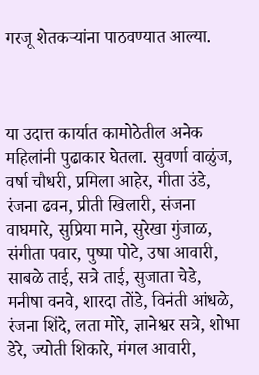गरजू शेतकऱ्यांना पाठवण्यात आल्या.



या उदात्त कार्यात कामोठेतील अनेक महिलांनी पुढाकार घेतला. सुवर्णा वाळुंज, वर्षा चौधरी, प्रमिला आहेर, गीता उंडे, रंजना ढवन, प्रीती खिलारी, संजना वाघमारे, सुप्रिया माने, सुरेखा गुंजाळ, संगीता पवार, पुष्पा पोटे, उषा आवारी, साबळे ताई, सत्रे ताई, सुजाता चेडे, मनीषा वनवे, शारदा तोंडे, विनंती आंधळे, रंजना शिंदे, लता मोरे, ज्ञानेश्वर सत्रे, शोभा डेरे, ज्योती शिकारे, मंगल आवारी,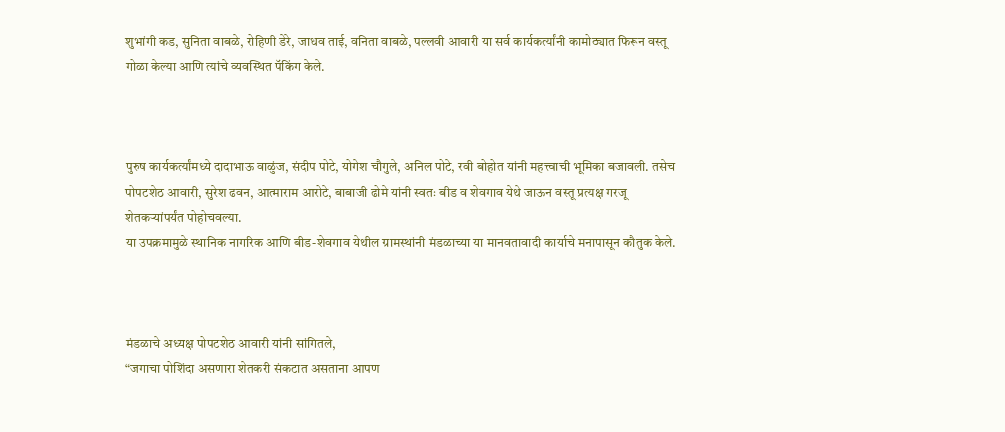शुभांगी कड, सुनिता वाबळे, रोहिणी डेरे, जाधव ताई, वनिता वाबळे, पल्लवी आवारी या सर्व कार्यकर्त्यांनी कामोठ्यात फिरून वस्तू गोळा केल्या आणि त्यांचे व्यवस्थित पॅकिंग केले.



पुरुष कार्यकर्त्यांमध्ये दादाभाऊ वाळुंज, संदीप पोटे, योगेश चौगुले, अनिल पोटे, रवी बोहोत यांनी महत्त्वाची भूमिका बजावली. तसेच पोपटशेठ आवारी, सुरेश ढवन, आत्माराम आरोटे, बाबाजी ढोमे यांनी स्वतः बीड व शेवगाव येथे जाऊन वस्तू प्रत्यक्ष गरजू शेतकऱ्यांपर्यंत पोहोचवल्या.
या उपक्रमामुळे स्थानिक नागरिक आणि बीड-शेवगाव येथील ग्रामस्थांनी मंडळाच्या या मानवतावादी कार्याचे मनापासून कौतुक केले.



मंडळाचे अध्यक्ष पोपटशेठ आवारी यांनी सांगितले,
“जगाचा पोशिंदा असणारा शेतकरी संकटात असताना आपण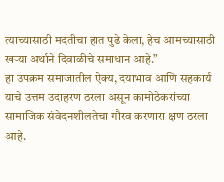त्याच्यासाठी मदतीचा हात पुढे केला, हेच आमच्यासाठी खऱ्या अर्थाने दिवाळीचे समाधान आहे.”
हा उपक्रम समाजातील ऐक्य, दयाभाव आणि सहकार्य याचे उत्तम उदाहरण ठरला असून कामोठेकरांच्या सामाजिक संवेदनशीलतेचा गौरव करणारा क्षण ठरला आहे.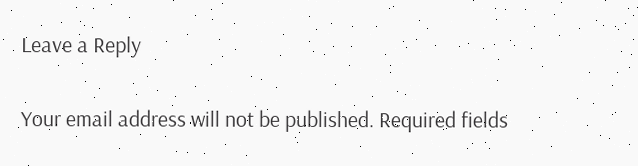Leave a Reply

Your email address will not be published. Required fields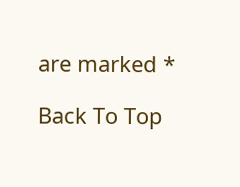are marked *

Back To Top